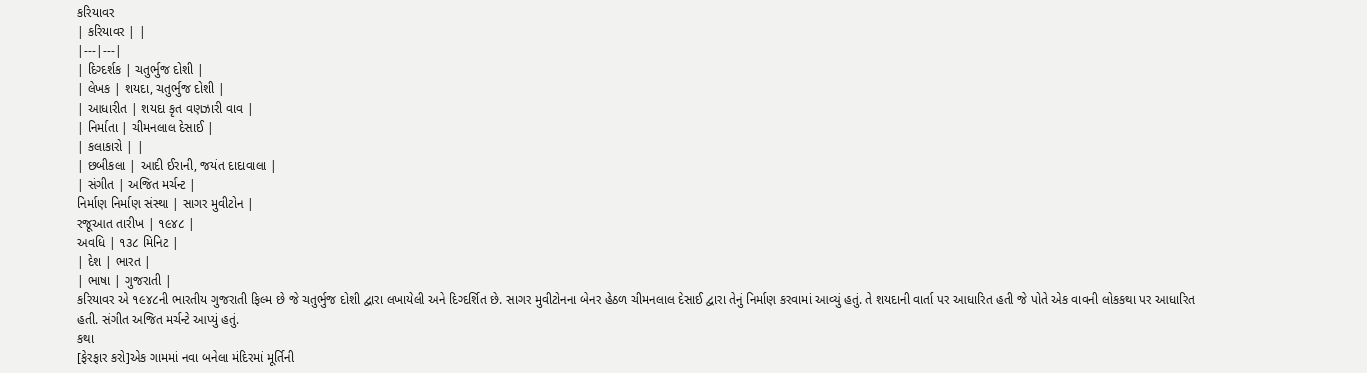કરિયાવર
| કરિયાવર | |
|---|---|
| દિગ્દર્શક | ચતુર્ભુજ દોશી |
| લેખક | શયદા, ચતુર્ભુજ દોશી |
| આધારીત | શયદા કૃત વણઝારી વાવ |
| નિર્માતા | ચીમનલાલ દેસાઈ |
| કલાકારો | |
| છબીકલા | આદી ઈરાની, જયંત દાદાવાલા |
| સંગીત | અજિત મર્ચન્ટ |
નિર્માણ નિર્માણ સંસ્થા | સાગર મુવીટોન |
રજૂઆત તારીખ | ૧૯૪૮ |
અવધિ | ૧૩૮ મિનિટ |
| દેશ | ભારત |
| ભાષા | ગુજરાતી |
કરિયાવર એ ૧૯૪૮ની ભારતીય ગુજરાતી ફિલ્મ છે જે ચતુર્ભુજ દોશી દ્વારા લખાયેલી અને દિગ્દર્શિત છે. સાગર મુવીટોનના બેનર હેઠળ ચીમનલાલ દેસાઈ દ્વારા તેનું નિર્માણ કરવામાં આવ્યું હતું. તે શયદાની વાર્તા પર આધારિત હતી જે પોતે એક વાવની લોકકથા પર આધારિત હતી. સંગીત અજિત મર્ચન્ટે આપ્યું હતું.
કથા
[ફેરફાર કરો]એક ગામમાં નવા બનેલા મંદિરમાં મૂર્તિની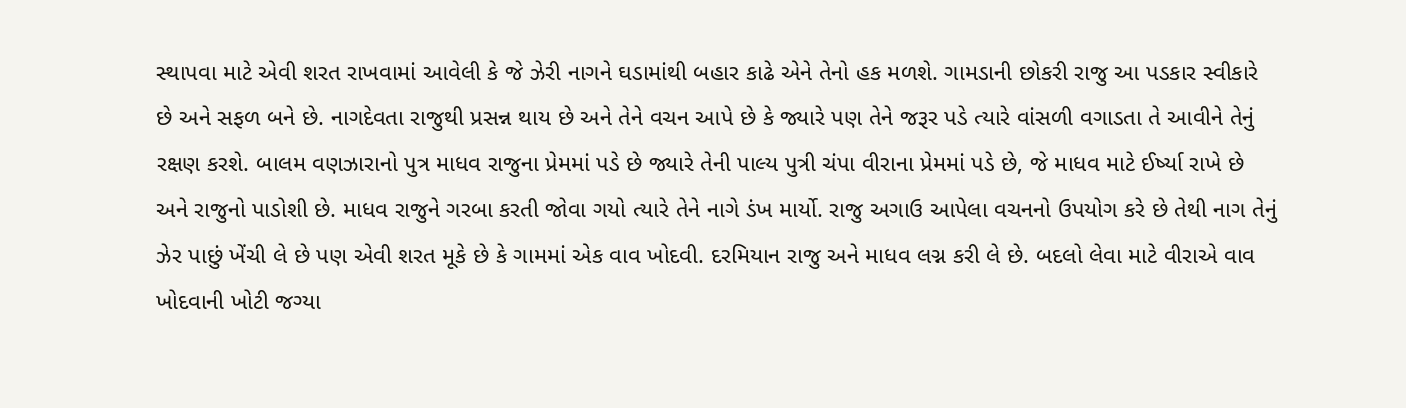સ્થાપવા માટે એવી શરત રાખવામાં આવેલી કે જે ઝેરી નાગને ઘડામાંથી બહાર કાઢે એને તેનો હક મળશે. ગામડાની છોકરી રાજુ આ પડકાર સ્વીકારે છે અને સફળ બને છે. નાગદેવતા રાજુથી પ્રસન્ન થાય છે અને તેને વચન આપે છે કે જ્યારે પણ તેને જરૂર પડે ત્યારે વાંસળી વગાડતા તે આવીને તેનું રક્ષણ કરશે. બાલમ વણઝારાનો પુત્ર માધવ રાજુના પ્રેમમાં પડે છે જ્યારે તેની પાલ્ય પુત્રી ચંપા વીરાના પ્રેમમાં પડે છે, જે માધવ માટે ઈર્ષ્યા રાખે છે અને રાજુનો પાડોશી છે. માધવ રાજુને ગરબા કરતી જોવા ગયો ત્યારે તેને નાગે ડંખ માર્યો. રાજુ અગાઉ આપેલા વચનનો ઉપયોગ કરે છે તેથી નાગ તેનું ઝેર પાછું ખેંચી લે છે પણ એવી શરત મૂકે છે કે ગામમાં એક વાવ ખોદવી. દરમિયાન રાજુ અને માધવ લગ્ન કરી લે છે. બદલો લેવા માટે વીરાએ વાવ ખોદવાની ખોટી જગ્યા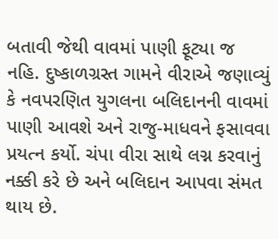બતાવી જેથી વાવમાં પાણી ફૂટ્યા જ નહિ. દુષ્કાળગ્રસ્ત ગામને વીરાએ જણાવ્યું કે નવપરણિત યુગલના બલિદાનની વાવમાં પાણી આવશે અને રાજુ-માધવને ફસાવવા પ્રયત્ન કર્યો. ચંપા વીરા સાથે લગ્ન કરવાનું નક્કી કરે છે અને બલિદાન આપવા સંમત થાય છે.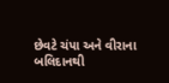છેવટે ચંપા અને વીરાના બલિદાનથી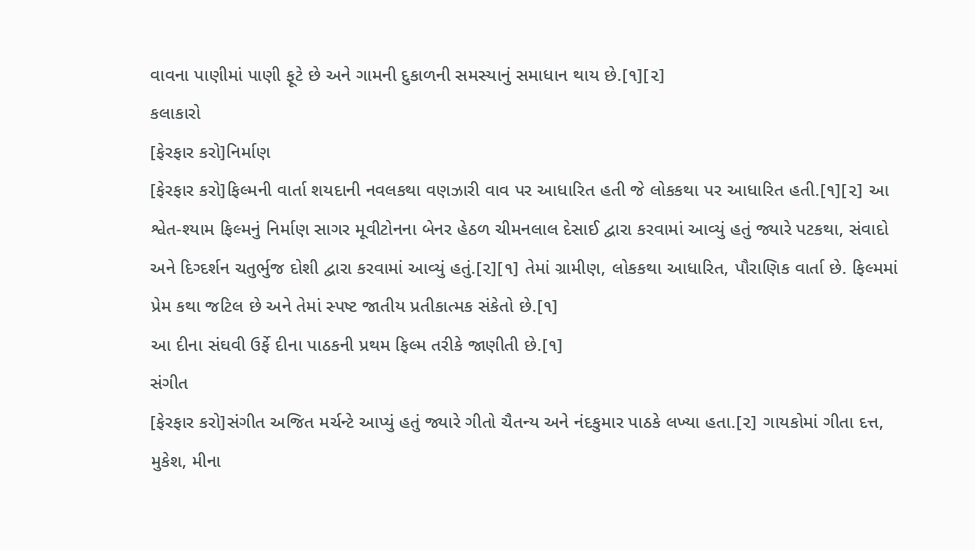વાવના પાણીમાં પાણી ફૂટે છે અને ગામની દુકાળની સમસ્યાનું સમાધાન થાય છે.[૧][૨]
કલાકારો
[ફેરફાર કરો]નિર્માણ
[ફેરફાર કરો]ફિલ્મની વાર્તા શયદાની નવલકથા વણઝારી વાવ પર આધારિત હતી જે લોકકથા પર આધારિત હતી.[૧][૨] આ શ્વેત-શ્યામ ફિલ્મનું નિર્માણ સાગર મૂવીટોનના બેનર હેઠળ ચીમનલાલ દેસાઈ દ્વારા કરવામાં આવ્યું હતું જ્યારે પટકથા, સંવાદો અને દિગ્દર્શન ચતુર્ભુજ દોશી દ્વારા કરવામાં આવ્યું હતું.[૨][૧] તેમાં ગ્રામીણ, લોકકથા આધારિત, પૌરાણિક વાર્તા છે. ફિલ્મમાં પ્રેમ કથા જટિલ છે અને તેમાં સ્પષ્ટ જાતીય પ્રતીકાત્મક સંકેતો છે.[૧]
આ દીના સંઘવી ઉર્ફે દીના પાઠકની પ્રથમ ફિલ્મ તરીકે જાણીતી છે.[૧]
સંગીત
[ફેરફાર કરો]સંગીત અજિત મર્ચન્ટે આપ્યું હતું જ્યારે ગીતો ચૈતન્ય અને નંદકુમાર પાઠકે લખ્યા હતા.[૨] ગાયકોમાં ગીતા દત્ત, મુકેશ, મીના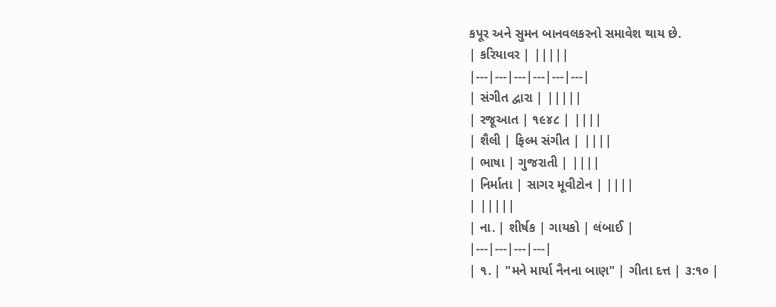કપૂર અને સુમન બાનવલકરનો સમાવેશ થાય છે.
| કરિયાવર | |||||
|---|---|---|---|---|---|
| સંગીત દ્વારા | |||||
| રજૂઆત | ૧૯૪૮ | ||||
| શૈલી | ફિલ્મ સંગીત | ||||
| ભાષા | ગુજરાતી | ||||
| નિર્માતા | સાગર મૂવીટોન | ||||
| |||||
| ના. | શીર્ષક | ગાયકો | લંબાઈ |
|---|---|---|---|
| ૧. | "મને માર્યા નૈનના બાણ" | ગીતા દત્ત | ૩:૧૦ |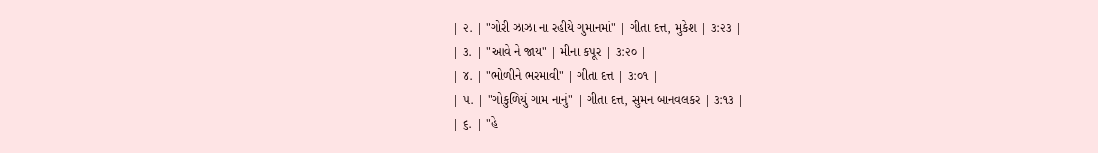| ૨. | "ગોરી ઝાઝા ના રહીયે ગુમાનમાં" | ગીતા દત્ત, મુકેશ | ૩:૨૩ |
| ૩. | "આવે ને જાય" | મીના કપૂર | ૩:૨૦ |
| ૪. | "ભોળીને ભરમાવી" | ગીતા દત્ત | ૩:૦૧ |
| ૫. | "ગોકુળિયું ગામ નાનું" | ગીતા દત્ત, સુમન બાનવલકર | ૩:૧૩ |
| ૬. | "હે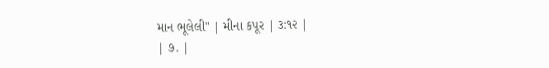માન ભૂલેલી" | મીના કપૂર | ૩:૧૨ |
| ૭. |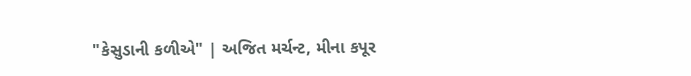"કેસુડાની કળીએ" | અજિત મર્ચન્ટ, મીના કપૂર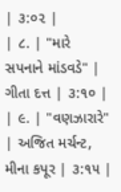| ૩:૦૨ |
| ૮. | "મારે સપનાને માંડવડે" | ગીતા દત્ત | ૩:૧૦ |
| ૯. | "વણઝારારે" | અજિત મર્ચન્ટ, મીના કપૂર | ૩:૧૫ |